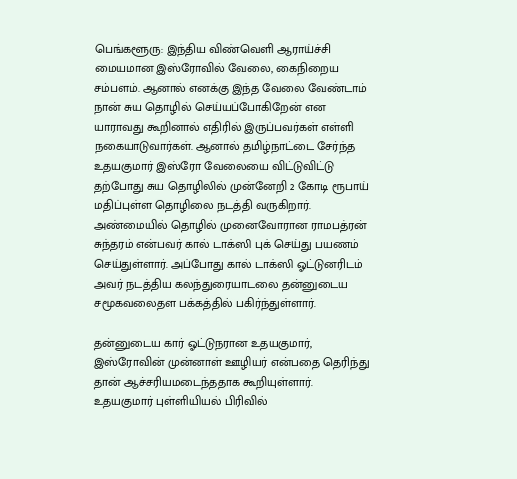பெங்களூரு: இந்திய விண்வெளி ஆராய்ச்சி மையமான இஸ்ரோவில் வேலை, கைநிறைய சம்பளம். ஆனால் எனக்கு இந்த வேலை வேண்டாம் நான் சுய தொழில் செய்யப்போகிறேன் என யாராவது கூறினால் எதிரில் இருப்பவர்கள் எள்ளி நகையாடுவார்கள். ஆனால் தமிழ்நாட்டை சேர்ந்த உதயகுமார் இஸ்ரோ வேலையை விட்டுவிட்டு தற்போது சுய தொழிலில் முன்னேறி 2 கோடி ரூபாய் மதிப்புள்ள தொழிலை நடத்தி வருகிறார்.
அண்மையில் தொழில் முனைவோரான ராமபத்ரன் சுந்தரம் என்பவர் கால் டாக்ஸி புக் செய்து பயணம் செய்துள்ளார். அப்போது கால் டாக்ஸி ஓட்டுனரிடம் அவர் நடத்திய கலந்துரையாடலை தன்னுடைய சமூகவலைதள பக்கத்தில் பகிர்ந்துள்ளார்.

தன்னுடைய கார் ஓட்டுநரான உதயகுமார், இஸ்ரோவின் முன்னாள் ஊழியர் என்பதை தெரிந்து தான் ஆச்சரியமடைந்ததாக கூறியுள்ளார். உதயகுமார் புள்ளியியல் பிரிவில்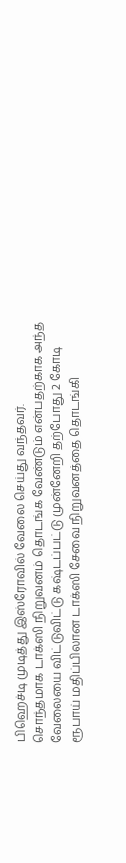பிஹெச்டி முடித்து இஸ்ரோவில் வேலை செய்து வந்தவர்.
சொந்தமாக டாக்ஸி நிறுவனம் தொடங்க வேண்டும் என்பதற்காக அந்த வேலையை விட்டுவிட்டு கஷ்டப்பட்டு முன்னேறி தற்போது 2 கோடி ரூபாய் மதிப்பிலான டாக்ஸி சேவை நிறுவனத்தை தொடங்கி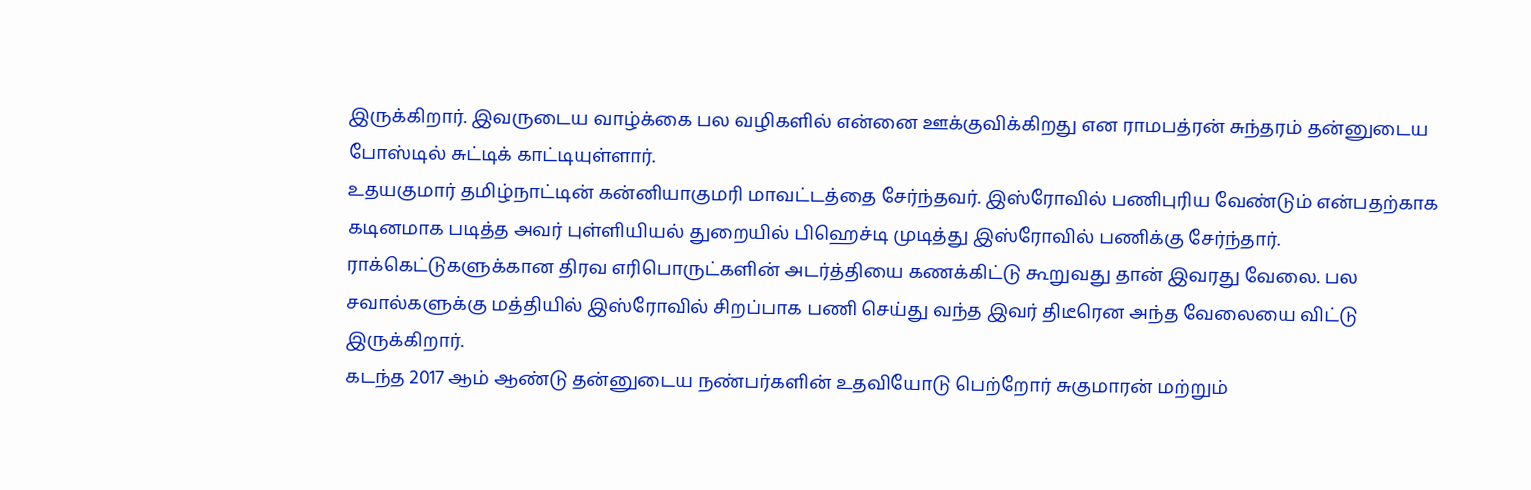இருக்கிறார். இவருடைய வாழ்க்கை பல வழிகளில் என்னை ஊக்குவிக்கிறது என ராமபத்ரன் சுந்தரம் தன்னுடைய போஸ்டில் சுட்டிக் காட்டியுள்ளார்.
உதயகுமார் தமிழ்நாட்டின் கன்னியாகுமரி மாவட்டத்தை சேர்ந்தவர். இஸ்ரோவில் பணிபுரிய வேண்டும் என்பதற்காக கடினமாக படித்த அவர் புள்ளியியல் துறையில் பிஹெச்டி முடித்து இஸ்ரோவில் பணிக்கு சேர்ந்தார். ராக்கெட்டுகளுக்கான திரவ எரிபொருட்களின் அடர்த்தியை கணக்கிட்டு கூறுவது தான் இவரது வேலை. பல சவால்களுக்கு மத்தியில் இஸ்ரோவில் சிறப்பாக பணி செய்து வந்த இவர் திடீரென அந்த வேலையை விட்டு இருக்கிறார்.
கடந்த 2017 ஆம் ஆண்டு தன்னுடைய நண்பர்களின் உதவியோடு பெற்றோர் சுகுமாரன் மற்றும்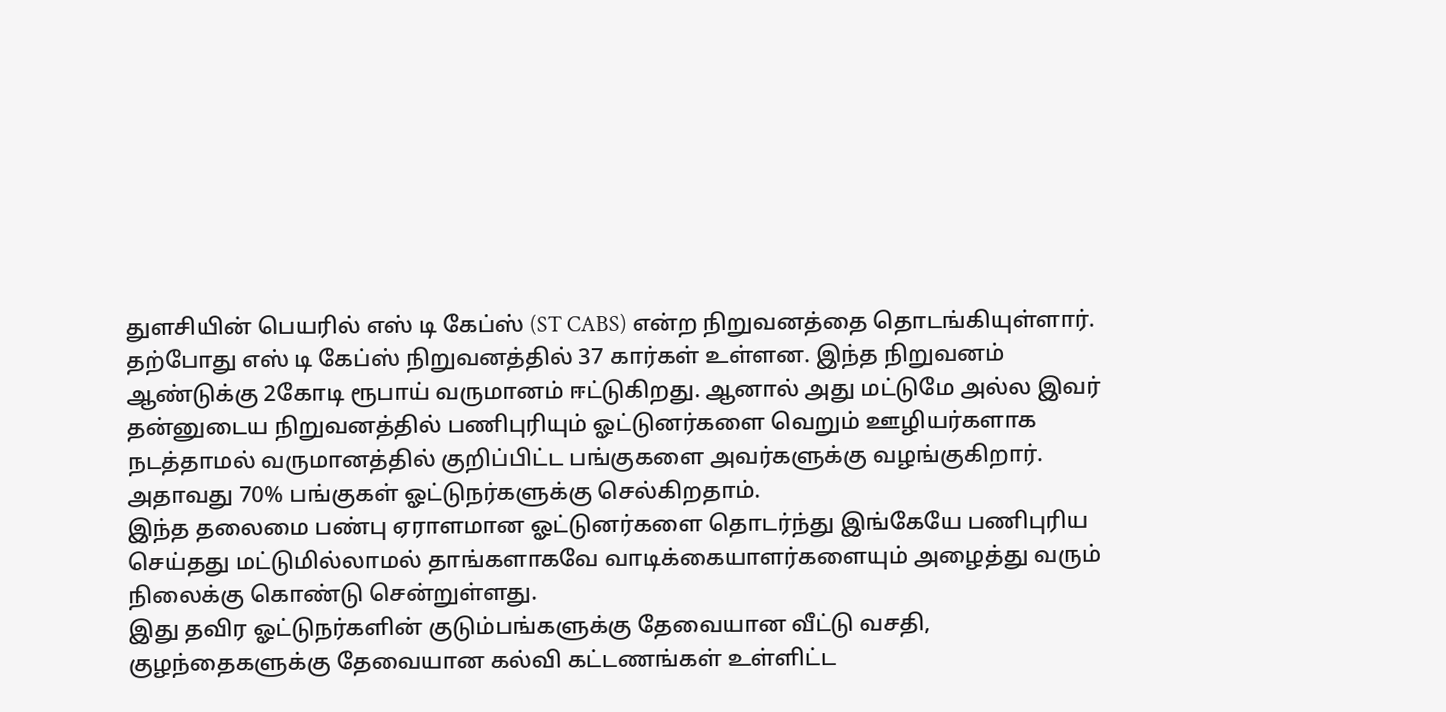துளசியின் பெயரில் எஸ் டி கேப்ஸ் (ST CABS) என்ற நிறுவனத்தை தொடங்கியுள்ளார். தற்போது எஸ் டி கேப்ஸ் நிறுவனத்தில் 37 கார்கள் உள்ளன. இந்த நிறுவனம் ஆண்டுக்கு 2கோடி ரூபாய் வருமானம் ஈட்டுகிறது. ஆனால் அது மட்டுமே அல்ல இவர் தன்னுடைய நிறுவனத்தில் பணிபுரியும் ஓட்டுனர்களை வெறும் ஊழியர்களாக நடத்தாமல் வருமானத்தில் குறிப்பிட்ட பங்குகளை அவர்களுக்கு வழங்குகிறார். அதாவது 70% பங்குகள் ஓட்டுநர்களுக்கு செல்கிறதாம்.
இந்த தலைமை பண்பு ஏராளமான ஓட்டுனர்களை தொடர்ந்து இங்கேயே பணிபுரிய செய்தது மட்டுமில்லாமல் தாங்களாகவே வாடிக்கையாளர்களையும் அழைத்து வரும் நிலைக்கு கொண்டு சென்றுள்ளது.
இது தவிர ஓட்டுநர்களின் குடும்பங்களுக்கு தேவையான வீட்டு வசதி, குழந்தைகளுக்கு தேவையான கல்வி கட்டணங்கள் உள்ளிட்ட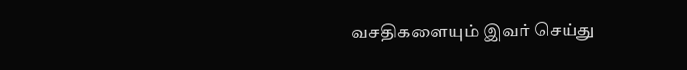வசதிகளையும் இவர் செய்து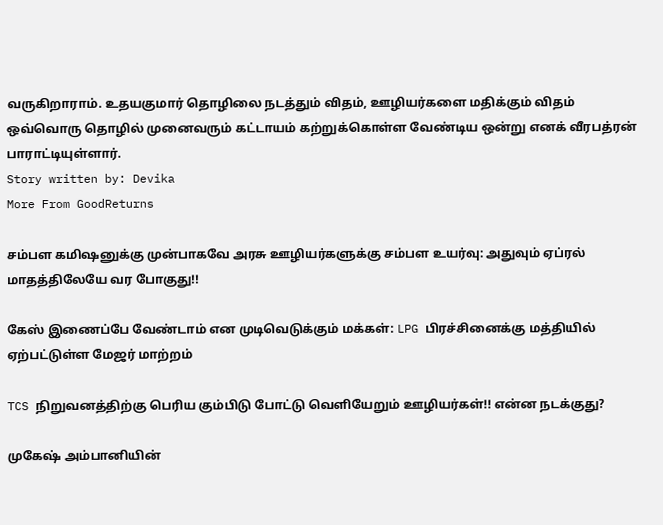வருகிறாராம். உதயகுமார் தொழிலை நடத்தும் விதம், ஊழியர்களை மதிக்கும் விதம் ஒவ்வொரு தொழில் முனைவரும் கட்டாயம் கற்றுக்கொள்ள வேண்டிய ஒன்று எனக் வீரபத்ரன் பாராட்டியுள்ளார்.
Story written by: Devika
More From GoodReturns

சம்பள கமிஷனுக்கு முன்பாகவே அரசு ஊழியர்களுக்கு சம்பள உயர்வு: அதுவும் ஏப்ரல் மாதத்திலேயே வர போகுது!!

கேஸ் இணைப்பே வேண்டாம் என முடிவெடுக்கும் மக்கள்: LPG பிரச்சினைக்கு மத்தியில் ஏற்பட்டுள்ள மேஜர் மாற்றம்

TCS நிறுவனத்திற்கு பெரிய கும்பிடு போட்டு வெளியேறும் ஊழியர்கள்!! என்ன நடக்குது?

முகேஷ் அம்பானியின்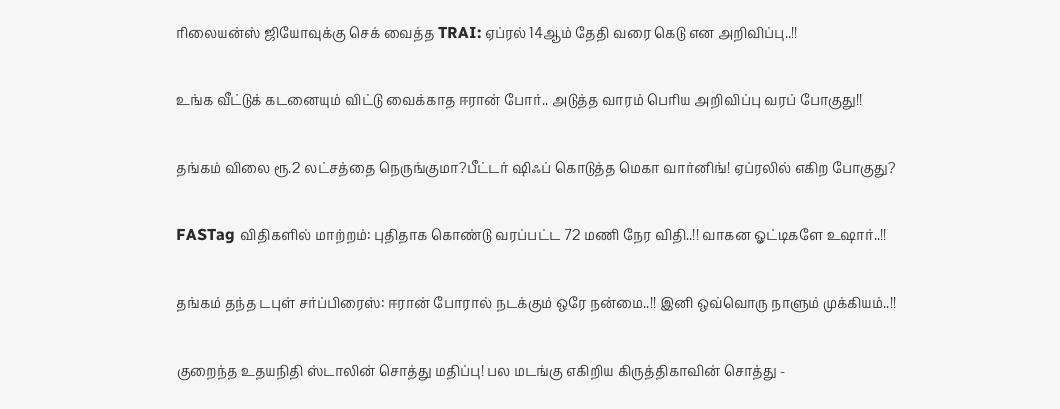ரிலையன்ஸ் ஜியோவுக்கு செக் வைத்த TRAI: ஏப்ரல் 14ஆம் தேதி வரை கெடு என அறிவிப்பு..!!

உங்க வீட்டுக் கடனையும் விட்டு வைக்காத ஈரான் போர்.. அடுத்த வாரம் பெரிய அறிவிப்பு வரப் போகுது!!

தங்கம் விலை ரூ.2 லட்சத்தை நெருங்குமா?பீட்டர் ஷிஃப் கொடுத்த மெகா வார்னிங்! ஏப்ரலில் எகிற போகுது?

FASTag விதிகளில் மாற்றம்: புதிதாக கொண்டு வரப்பட்ட 72 மணி நேர விதி..!! வாகன ஓட்டிகளே உஷார்..!!

தங்கம் தந்த டபுள் சர்ப்பிரைஸ்: ஈரான் போரால் நடக்கும் ஒரே நன்மை..!! இனி ஒவ்வொரு நாளும் முக்கியம்..!!

குறைந்த உதயநிதி ஸ்டாலின் சொத்து மதிப்பு! பல மடங்கு எகிறிய கிருத்திகாவின் சொத்து -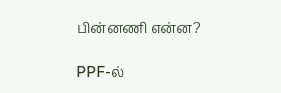பின்னணி என்ன?

PPF-ல்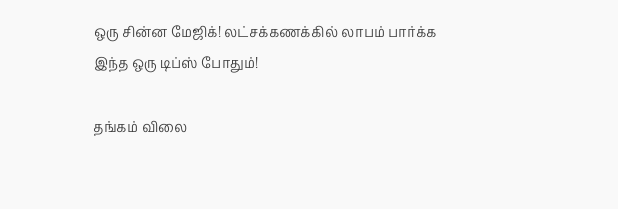ஒரு சின்ன மேஜிக்! லட்சக்கணக்கில் லாபம் பார்க்க இந்த ஒரு டிப்ஸ் போதும்!

தங்கம் விலை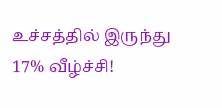உச்சத்தில் இருந்து 17% வீழ்ச்சி!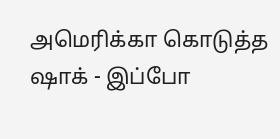அமெரிக்கா கொடுத்த ஷாக் - இப்போ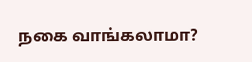நகை வாங்கலாமா?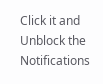Click it and Unblock the Notifications